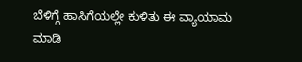ಬೆಳಿಗ್ಗೆ ಹಾಸಿಗೆಯಲ್ಲೇ ಕುಳಿತು ಈ ವ್ಯಾಯಾಮ ಮಾಡಿ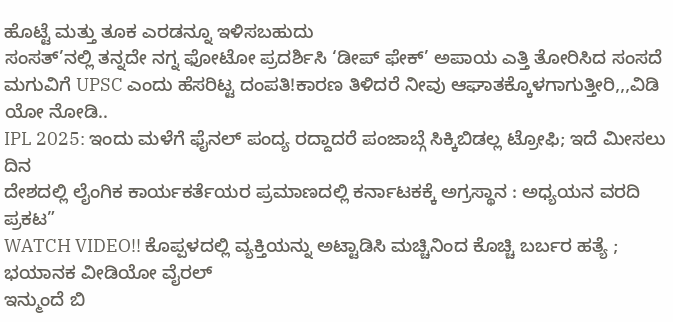ಹೊಟ್ಟೆ ಮತ್ತು ತೂಕ ಎರಡನ್ನೂ ಇಳಿಸಬಹುದು
ಸಂಸತ್’ನಲ್ಲಿ ತನ್ನದೇ ನಗ್ನ ಫೋಟೋ ಪ್ರದರ್ಶಿಸಿ ‘ಡೀಪ್ ಫೇಕ್’ ಅಪಾಯ ಎತ್ತಿ ತೋರಿಸಿದ ಸಂಸದೆ
ಮಗುವಿಗೆ UPSC ಎಂದು ಹೆಸರಿಟ್ಟ ದಂಪತಿ!ಕಾರಣ ತಿಳಿದರೆ ನೀವು ಆಘಾತಕ್ಕೊಳಗಾಗುತ್ತೀರಿ,,,ವಿಡಿ ಯೋ ನೋಡಿ..
IPL 2025: ಇಂದು ಮಳೆಗೆ ಫೈನಲ್ ಪಂದ್ಯ ರದ್ದಾದರೆ ಪಂಜಾಬ್ಗೆ ಸಿಕ್ಕಿಬಿಡಲ್ಲ ಟ್ರೋಫಿ; ಇದೆ ಮೀಸಲು ದಿನ
ದೇಶದಲ್ಲಿ ಲೈಂಗಿಕ ಕಾರ್ಯಕರ್ತೆಯರ ಪ್ರಮಾಣದಲ್ಲಿ ಕರ್ನಾಟಕಕ್ಕೆ ಅಗ್ರಸ್ಥಾನ : ಅಧ್ಯಯನ ವರದಿ ಪ್ರಕಟ”
WATCH VIDEO!! ಕೊಪ್ಪಳದಲ್ಲಿ ವ್ಯಕ್ತಿಯನ್ನು ಅಟ್ಟಾಡಿಸಿ ಮಚ್ಚಿನಿಂದ ಕೊಚ್ಚಿ ಬರ್ಬರ ಹತ್ಯೆ ; ಭಯಾನಕ ವೀಡಿಯೋ ವೈರಲ್
ಇನ್ಮುಂದೆ ಬಿ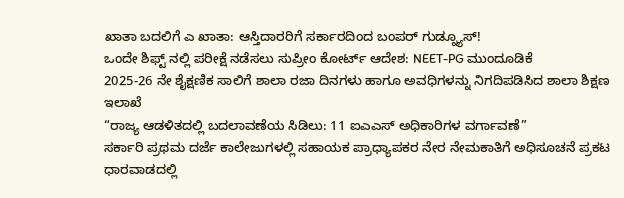ಖಾತಾ ಬದಲಿಗೆ ಎ ಖಾತಾ: ಆಸ್ತಿದಾರರಿಗೆ ಸರ್ಕಾರದಿಂದ ಬಂಪರ್ ಗುಡ್ನ್ಯೂಸ್!
ಒಂದೇ ಶಿಫ್ಟ್ ನಲ್ಲಿ ಪರೀಕ್ಷೆ ನಡೆಸಲು ಸುಪ್ರೀಂ ಕೋರ್ಟ್ ಆದೇಶ: NEET-PG ಮುಂದೂಡಿಕೆ
2025-26 ನೇ ಶೈಕ್ಷಣಿಕ ಸಾಲಿಗೆ ಶಾಲಾ ರಜಾ ದಿನಗಳು ಹಾಗೂ ಅವಧಿಗಳನ್ನು ನಿಗದಿಪಡಿಸಿದ ಶಾಲಾ ಶಿಕ್ಷಣ ಇಲಾಖೆ
“ರಾಜ್ಯ ಆಡಳಿತದಲ್ಲಿ ಬದಲಾವಣೆಯ ಸಿಡಿಲು: 11 ಐಎಎಸ್ ಅಧಿಕಾರಿಗಳ ವರ್ಗಾವಣೆ”
ಸರ್ಕಾರಿ ಪ್ರಥಮ ದರ್ಜೆ ಕಾಲೇಜುಗಳಲ್ಲಿ ಸಹಾಯಕ ಪ್ರಾಧ್ಯಾಪಕರ ನೇರ ನೇಮಕಾತಿಗೆ ಅಧಿಸೂಚನೆ ಪ್ರಕಟ
ಧಾರವಾಡದಲ್ಲಿ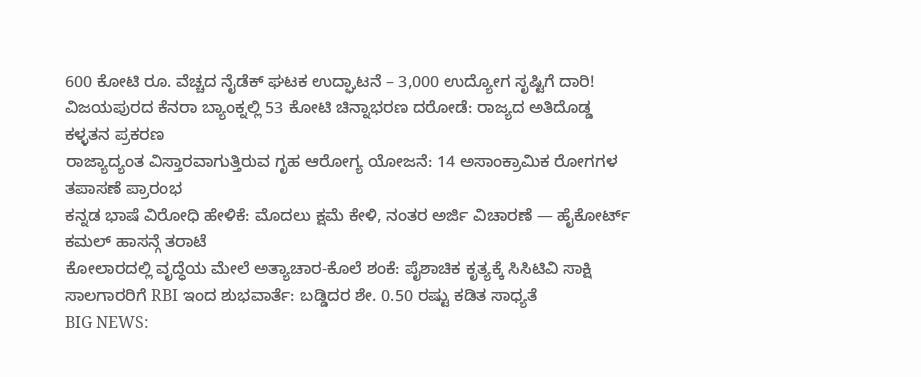600 ಕೋಟಿ ರೂ. ವೆಚ್ಚದ ನೈಡೆಕ್ ಘಟಕ ಉದ್ಘಾಟನೆ – 3,000 ಉದ್ಯೋಗ ಸೃಷ್ಟಿಗೆ ದಾರಿ!
ವಿಜಯಪುರದ ಕೆನರಾ ಬ್ಯಾಂಕ್ನಲ್ಲಿ 53 ಕೋಟಿ ಚಿನ್ನಾಭರಣ ದರೋಡೆ: ರಾಜ್ಯದ ಅತಿದೊಡ್ಡ ಕಳ್ಳತನ ಪ್ರಕರಣ
ರಾಜ್ಯಾದ್ಯಂತ ವಿಸ್ತಾರವಾಗುತ್ತಿರುವ ಗೃಹ ಆರೋಗ್ಯ ಯೋಜನೆ: 14 ಅಸಾಂಕ್ರಾಮಿಕ ರೋಗಗಳ ತಪಾಸಣೆ ಪ್ರಾರಂಭ
ಕನ್ನಡ ಭಾಷೆ ವಿರೋಧಿ ಹೇಳಿಕೆ: ಮೊದಲು ಕ್ಷಮೆ ಕೇಳಿ, ನಂತರ ಅರ್ಜಿ ವಿಚಾರಣೆ — ಹೈಕೋರ್ಟ್ ಕಮಲ್ ಹಾಸನ್ಗೆ ತರಾಟೆ
ಕೋಲಾರದಲ್ಲಿ ವೃದ್ಧೆಯ ಮೇಲೆ ಅತ್ಯಾಚಾರ-ಕೊಲೆ ಶಂಕೆ: ಪೈಶಾಚಿಕ ಕೃತ್ಯಕ್ಕೆ ಸಿಸಿಟಿವಿ ಸಾಕ್ಷಿ
ಸಾಲಗಾರರಿಗೆ RBI ಇಂದ ಶುಭವಾರ್ತೆ: ಬಡ್ಡಿದರ ಶೇ. 0.50 ರಷ್ಟು ಕಡಿತ ಸಾಧ್ಯತೆ
BIG NEWS: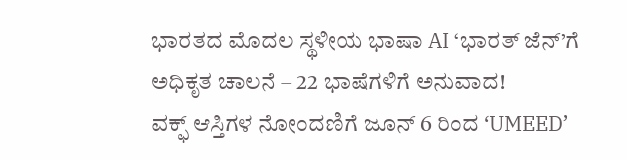ಭಾರತದ ಮೊದಲ ಸ್ಥಳೀಯ ಭಾಷಾ AI ‘ಭಾರತ್ ಜೆನ್’ಗೆ ಅಧಿಕೃತ ಚಾಲನೆ – 22 ಭಾಷೆಗಳಿಗೆ ಅನುವಾದ!
ವಕ್ಫ್ ಆಸ್ತಿಗಳ ನೋಂದಣಿಗೆ ಜೂನ್ 6 ರಿಂದ ‘UMEED’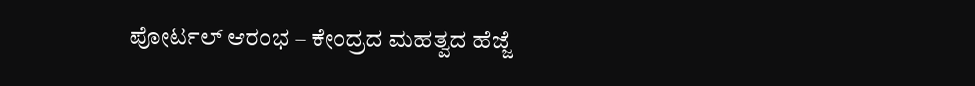ಪೋರ್ಟಲ್ ಆರಂಭ – ಕೇಂದ್ರದ ಮಹತ್ವದ ಹೆಜ್ಜೆ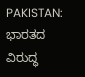PAKISTAN: ಭಾರತದ ವಿರುದ್ಧ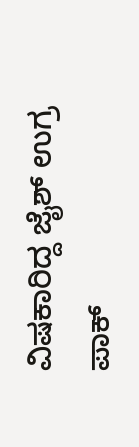ವಿಷಕಾರಿದ್ದ ಜೈಶ್ ಉಗ್ರ ಪಾಕ್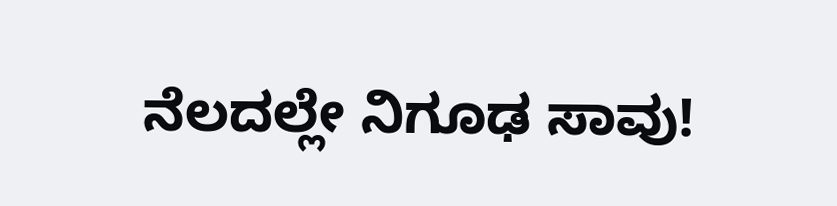ನೆಲದಲ್ಲೇ ನಿಗೂಢ ಸಾವು!